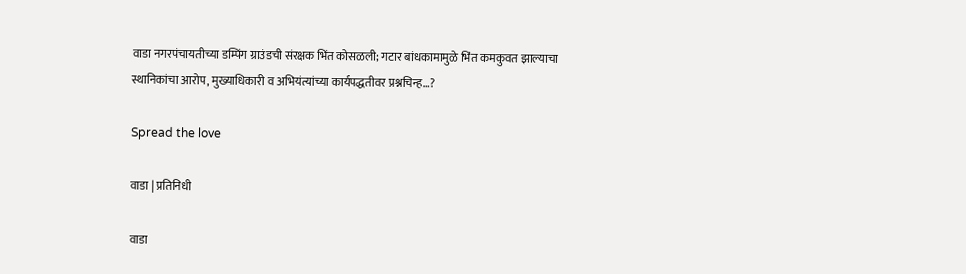वाडा नगरपंचायतीच्या डम्पिंग ग्राउंडची संरक्षक भिंत कोसळली; गटार बांधकामामुळे भिंत कमकुवत झाल्याचा स्थानिकांचा आरोप, मुख्याधिकारी व अभियंत्यांच्या कार्यपद्धतीवर प्रश्नचिन्ह…?

Spread the love

वाडा | प्रतिनिधी

वाडा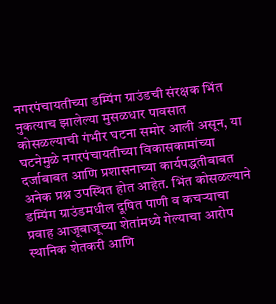नगरपंचायतीच्या डम्पिंग ग्राउंडची संरक्षक भिंत नुकत्याच झालेल्या मुसळधार पावसात कोसळल्याची गंभीर घटना समोर आली असून, या घटनेमुळे नगरपंचायतीच्या विकासकामांच्या दर्जाबाबत आणि प्रशासनाच्या कार्यपद्धतीबाबत अनेक प्रश्न उपस्थित होत आहेत. भिंत कोसळल्याने डम्पिंग ग्राउंडमधील दूषित पाणी व कचऱ्याचा प्रवाह आजूबाजूच्या शेतांमध्ये गेल्याचा आरोप स्थानिक शेतकरी आणि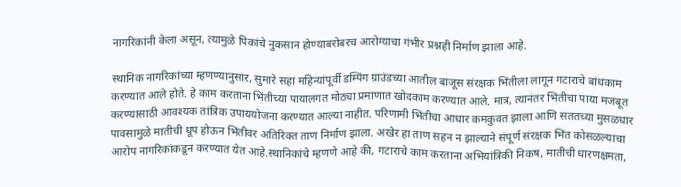नागरिकांनी केला असून, त्यामुळे पिकांचे नुकसान होण्याबरोबरच आरोग्याचा गंभीर प्रश्नही निर्माण झाला आहे.

स्थानिक नागरिकांच्या म्हणण्यानुसार, सुमारे सहा महिन्यांपूर्वी डम्पिंग ग्राउंडच्या आतील बाजूस संरक्षक भिंतीला लागून गटाराचे बांधकाम करण्यात आले होते. हे काम करताना भिंतीच्या पायालगत मोठ्या प्रमाणात खोदकाम करण्यात आले. मात्र, त्यानंतर भिंतीचा पाया मजबूत करण्यासाठी आवश्यक तांत्रिक उपाययोजना करण्यात आल्या नाहीत. परिणामी भिंतीचा आधार कमकुवत झाला आणि सततच्या मुसळधार पावसामुळे मातीची धूप होऊन भिंतीवर अतिरिक्त ताण निर्माण झाला. अखेर हा ताण सहन न झाल्याने संपूर्ण संरक्षक भिंत कोसळल्याचा आरोप नागरिकांकडून करण्यात येत आहे.स्थानिकांचे म्हणणे आहे की, गटाराचे काम करताना अभियांत्रिकी निकष, मातीची धारणक्षमता,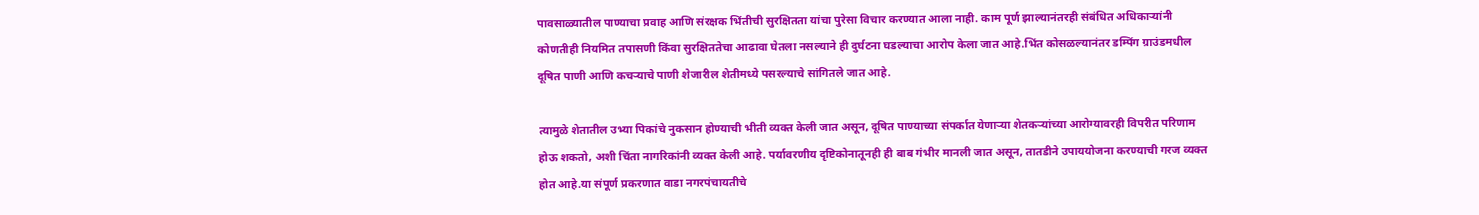पावसाळ्यातील पाण्याचा प्रवाह आणि संरक्षक भिंतीची सुरक्षितता यांचा पुरेसा विचार करण्यात आला नाही. काम पूर्ण झाल्यानंतरही संबंधित अधिकाऱ्यांनी कोणतीही नियमित तपासणी किंवा सुरक्षिततेचा आढावा घेतला नसल्याने ही दुर्घटना घडल्याचा आरोप केला जात आहे.भिंत कोसळल्यानंतर डम्पिंग ग्राउंडमधील दूषित पाणी आणि कचऱ्याचे पाणी शेजारील शेतीमध्ये पसरल्याचे सांगितले जात आहे.

त्यामुळे शेतातील उभ्या पिकांचे नुकसान होण्याची भीती व्यक्त केली जात असून, दूषित पाण्याच्या संपर्कात येणाऱ्या शेतकऱ्यांच्या आरोग्यावरही विपरीत परिणाम होऊ शकतो, अशी चिंता नागरिकांनी व्यक्त केली आहे. पर्यावरणीय दृष्टिकोनातूनही ही बाब गंभीर मानली जात असून, तातडीने उपाययोजना करण्याची गरज व्यक्त होत आहे.या संपूर्ण प्रकरणात वाडा नगरपंचायतीचे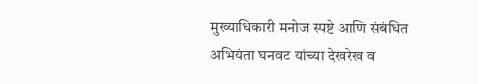मुख्याधिकारी मनोज स्पष्टे आणि संबंधित अभियंता घनवट यांच्या देखरेख व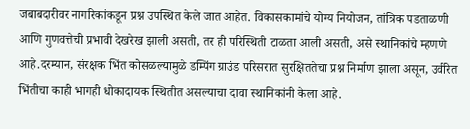जबाबदारीवर नागरिकांकडून प्रश्न उपस्थित केले जात आहेत. विकासकामांचे योग्य नियोजन, तांत्रिक पडताळणी आणि गुणवत्तेची प्रभावी देखरेख झाली असती, तर ही परिस्थिती टाळता आली असती, असे स्थानिकांचे म्हणणे आहे.दरम्यान, संरक्षक भिंत कोसळल्यामुळे डम्पिंग ग्राउंड परिसरात सुरक्षिततेचा प्रश्न निर्माण झाला असून, उर्वरित भिंतीचा काही भागही धोकादायक स्थितीत असल्याचा दावा स्थानिकांनी केला आहे.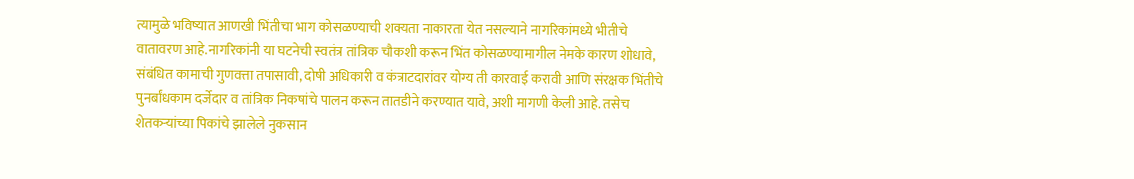त्यामुळे भविष्यात आणखी भिंतीचा भाग कोसळण्याची शक्यता नाकारता येत नसल्याने नागरिकांमध्ये भीतीचे वातावरण आहे.नागरिकांनी या घटनेची स्वतंत्र तांत्रिक चौकशी करून भिंत कोसळण्यामागील नेमके कारण शोधावे, संबंधित कामाची गुणवत्ता तपासावी, दोषी अधिकारी व कंत्राटदारांवर योग्य ती कारवाई करावी आणि संरक्षक भिंतीचे पुनर्बांधकाम दर्जेदार व तांत्रिक निकषांचे पालन करून तातडीने करण्यात यावे, अशी मागणी केली आहे. तसेच शेतकऱ्यांच्या पिकांचे झालेले नुकसान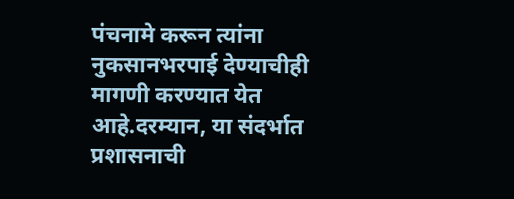पंचनामे करून त्यांना नुकसानभरपाई देण्याचीही मागणी करण्यात येत आहे.दरम्यान, या संदर्भात प्रशासनाची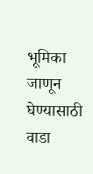भूमिका जाणून घेण्यासाठी वाडा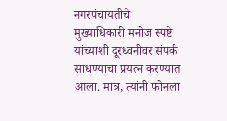नगरपंचायतीचे मुख्याधिकारी मनोज स्पष्टे यांच्याशी दूरध्वनीवर संपर्क साधण्याचा प्रयत्न करण्यात आला. मात्र, त्यांनी फोनला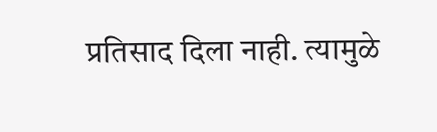प्रतिसाद दिला नाही. त्यामुळे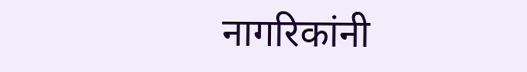नागरिकांनी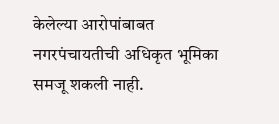केलेल्या आरोपांबाबत नगरपंचायतीची अधिकृत भूमिका समजू शकली नाही.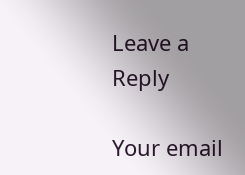Leave a Reply

Your email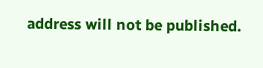address will not be published.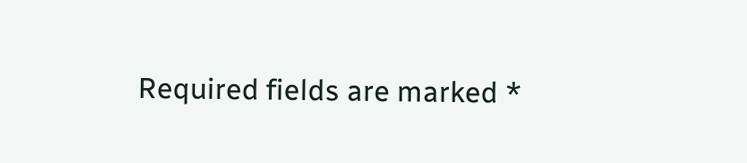Required fields are marked *